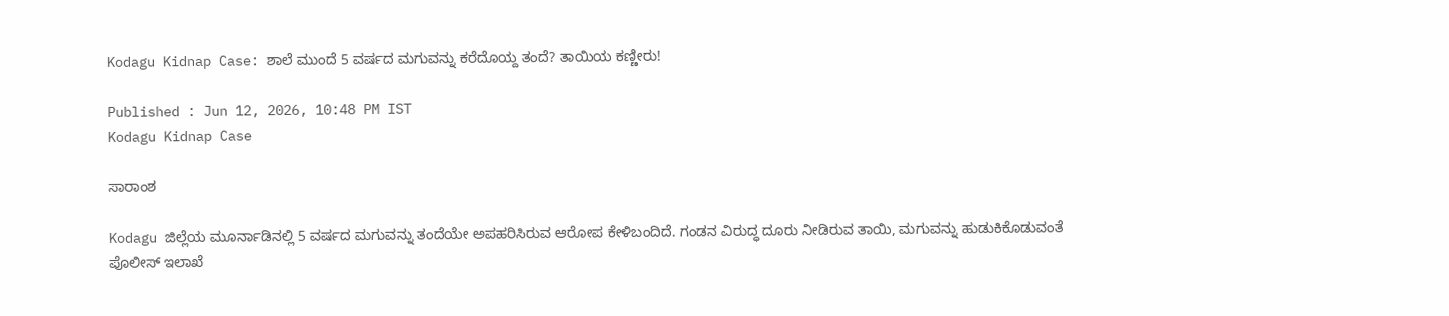Kodagu Kidnap Case: ಶಾಲೆ ಮುಂದೆ 5 ವರ್ಷದ ಮಗುವನ್ನು ಕರೆದೊಯ್ದ ತಂದೆ? ತಾಯಿಯ ಕಣ್ಣೀರು!

Published : Jun 12, 2026, 10:48 PM IST
Kodagu Kidnap Case

ಸಾರಾಂಶ

Kodagu ಜಿಲ್ಲೆಯ ಮೂರ್ನಾಡಿನಲ್ಲಿ 5 ವರ್ಷದ ಮಗುವನ್ನು ತಂದೆಯೇ ಅಪಹರಿಸಿರುವ ಆರೋಪ ಕೇಳಿಬಂದಿದೆ. ಗಂಡನ ವಿರುದ್ಧ ದೂರು ನೀಡಿರುವ ತಾಯಿ, ಮಗುವನ್ನು ಹುಡುಕಿಕೊಡುವಂತೆ ಪೊಲೀಸ್ ಇಲಾಖೆ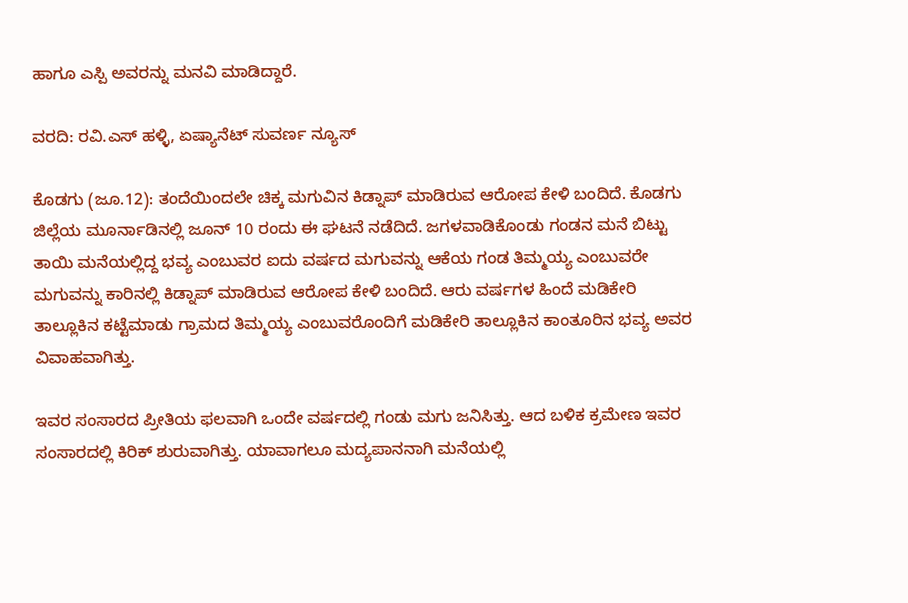ಹಾಗೂ ಎಸ್ಪಿ ಅವರನ್ನು ಮನವಿ ಮಾಡಿದ್ದಾರೆ.

ವರದಿ: ರವಿ.ಎಸ್ ಹಳ್ಳಿ, ಏಷ್ಯಾನೆಟ್ ಸುವರ್ಣ ನ್ಯೂಸ್

ಕೊಡಗು (ಜೂ.12): ತಂದೆಯಿಂದಲೇ ಚಿಕ್ಕ ಮಗುವಿನ ಕಿಡ್ನಾಪ್ ಮಾಡಿರುವ ಆರೋಪ ಕೇಳಿ ಬಂದಿದೆ. ಕೊಡಗು ಜಿಲ್ಲೆಯ ಮೂರ್ನಾಡಿನಲ್ಲಿ ಜೂನ್ 10 ರಂದು ಈ ಘಟನೆ ನಡೆದಿದೆ. ಜಗಳವಾಡಿಕೊಂಡು ಗಂಡನ ಮನೆ ಬಿಟ್ಟು ತಾಯಿ ಮನೆಯಲ್ಲಿದ್ದ ಭವ್ಯ ಎಂಬುವರ ಐದು ವರ್ಷದ ಮಗುವನ್ನು ಆಕೆಯ ಗಂಡ ತಿಮ್ಮಯ್ಯ ಎಂಬುವರೇ ಮಗುವನ್ನು ಕಾರಿನಲ್ಲಿ ಕಿಡ್ನಾಪ್ ಮಾಡಿರುವ ಆರೋಪ ಕೇಳಿ ಬಂದಿದೆ. ಆರು ವರ್ಷಗಳ ಹಿಂದೆ ಮಡಿಕೇರಿ ತಾಲ್ಲೂಕಿನ ಕಟ್ಟೆಮಾಡು ಗ್ರಾಮದ ತಿಮ್ಮಯ್ಯ ಎಂಬುವರೊಂದಿಗೆ ಮಡಿಕೇರಿ ತಾಲ್ಲೂಕಿನ ಕಾಂತೂರಿನ ಭವ್ಯ ಅವರ ವಿವಾಹವಾಗಿತ್ತು.

ಇವರ ಸಂಸಾರದ ಪ್ರೀತಿಯ ಫಲವಾಗಿ ಒಂದೇ ವರ್ಷದಲ್ಲಿ ಗಂಡು ಮಗು ಜನಿಸಿತ್ತು. ಆದ ಬಳಿಕ ಕ್ರಮೇಣ ಇವರ ಸಂಸಾರದಲ್ಲಿ ಕಿರಿಕ್ ಶುರುವಾಗಿತ್ತು. ಯಾವಾಗಲೂ ಮದ್ಯಪಾನನಾಗಿ ಮನೆಯಲ್ಲಿ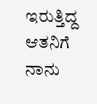ಇರುತ್ತಿದ್ದ ಆತನಿಗೆ ನಾನು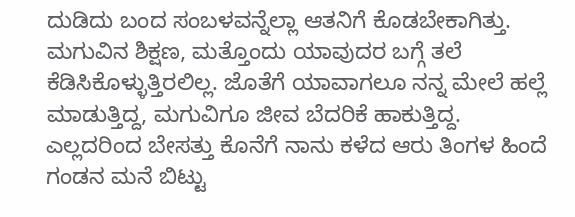ದುಡಿದು ಬಂದ ಸಂಬಳವನ್ನೆಲ್ಲಾ ಆತನಿಗೆ ಕೊಡಬೇಕಾಗಿತ್ತು. ಮಗುವಿನ ಶಿಕ್ಷಣ, ಮತ್ತೊಂದು ಯಾವುದರ ಬಗ್ಗೆ ತಲೆ ಕೆಡಿಸಿಕೊಳ್ಳುತ್ತಿರಲಿಲ್ಲ. ಜೊತೆಗೆ ಯಾವಾಗಲೂ ನನ್ನ ಮೇಲೆ ಹಲ್ಲೆ ಮಾಡುತ್ತಿದ್ದ, ಮಗುವಿಗೂ ಜೀವ ಬೆದರಿಕೆ ಹಾಕುತ್ತಿದ್ದ. ಎಲ್ಲದರಿಂದ ಬೇಸತ್ತು ಕೊನೆಗೆ ನಾನು ಕಳೆದ ಆರು ತಿಂಗಳ ಹಿಂದೆ ಗಂಡನ ಮನೆ ಬಿಟ್ಟು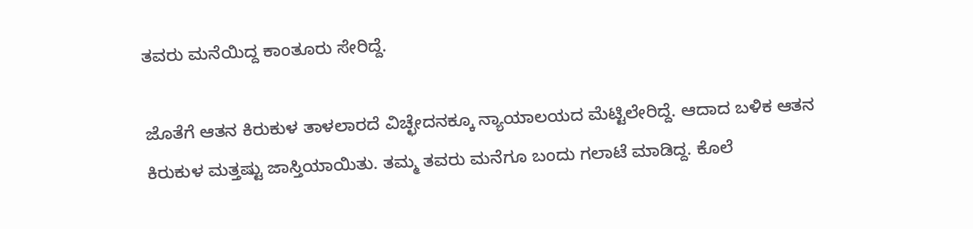ತವರು ಮನೆಯಿದ್ದ ಕಾಂತೂರು ಸೇರಿದ್ದೆ.

ಜೊತೆಗೆ ಆತನ ಕಿರುಕುಳ ತಾಳಲಾರದೆ ವಿಚ್ಛೇದನಕ್ಕೂ ನ್ಯಾಯಾಲಯದ ಮೆಟ್ಟಿಲೇರಿದ್ದೆ. ಆದಾದ ಬಳಿಕ ಆತನ ಕಿರುಕುಳ ಮತ್ತಷ್ಟು ಜಾಸ್ತಿಯಾಯಿತು. ತಮ್ಮ ತವರು ಮನೆಗೂ ಬಂದು ಗಲಾಟೆ ಮಾಡಿದ್ದ. ಕೊಲೆ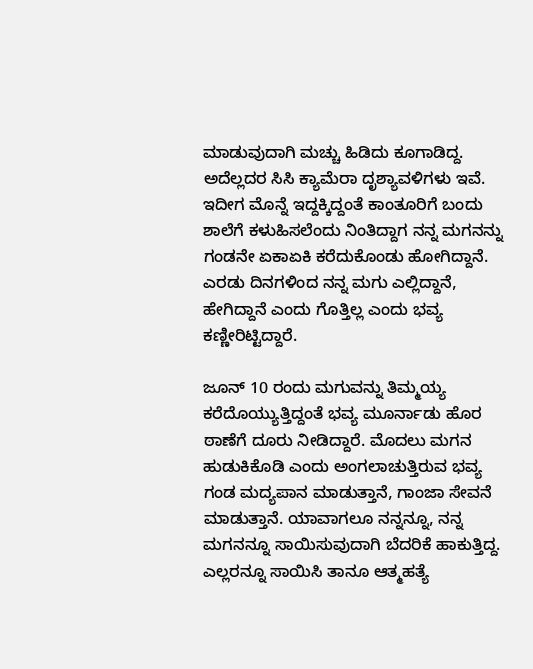ಮಾಡುವುದಾಗಿ ಮಚ್ಚು ಹಿಡಿದು ಕೂಗಾಡಿದ್ದ. ಅದೆಲ್ಲದರ ಸಿಸಿ ಕ್ಯಾಮೆರಾ ದೃಶ್ಯಾವಳಿಗಳು ಇವೆ. ಇದೀಗ ಮೊನ್ನೆ ಇದ್ದಕ್ಕಿದ್ದಂತೆ ಕಾಂತೂರಿಗೆ ಬಂದು ಶಾಲೆಗೆ ಕಳುಹಿಸಲೆಂದು ನಿಂತಿದ್ದಾಗ ನನ್ನ ಮಗನನ್ನು ಗಂಡನೇ ಏಕಾಏಕಿ ಕರೆದುಕೊಂಡು ಹೋಗಿದ್ದಾನೆ. ಎರಡು ದಿನಗಳಿಂದ ನನ್ನ ಮಗು ಎಲ್ಲಿದ್ದಾನೆ, ಹೇಗಿದ್ದಾನೆ ಎಂದು ಗೊತ್ತಿಲ್ಲ ಎಂದು ಭವ್ಯ ಕಣ್ಣೀರಿಟ್ಟಿದ್ದಾರೆ.

ಜೂನ್ 10 ರಂದು ಮಗುವನ್ನು ತಿಮ್ಮಯ್ಯ ಕರೆದೊಯ್ಯುತ್ತಿದ್ದಂತೆ ಭವ್ಯ ಮೂರ್ನಾಡು ಹೊರ ಠಾಣೆಗೆ ದೂರು ನೀಡಿದ್ದಾರೆ. ಮೊದಲು ಮಗನ ಹುಡುಕಿಕೊಡಿ ಎಂದು ಅಂಗಲಾಚುತ್ತಿರುವ ಭವ್ಯ ಗಂಡ ಮದ್ಯಪಾನ ಮಾಡುತ್ತಾನೆ, ಗಾಂಜಾ ಸೇವನೆ ಮಾಡುತ್ತಾನೆ. ಯಾವಾಗಲೂ ನನ್ನನ್ನೂ, ನನ್ನ ಮಗನನ್ನೂ ಸಾಯಿಸುವುದಾಗಿ ಬೆದರಿಕೆ ಹಾಕುತ್ತಿದ್ದ. ಎಲ್ಲರನ್ನೂ ಸಾಯಿಸಿ ತಾನೂ ಆತ್ಮಹತ್ಯೆ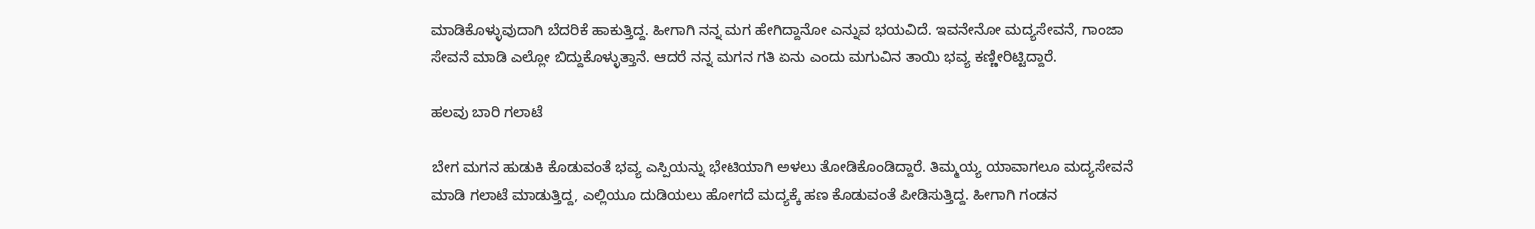ಮಾಡಿಕೊಳ್ಳುವುದಾಗಿ ಬೆದರಿಕೆ ಹಾಕುತ್ತಿದ್ದ. ಹೀಗಾಗಿ ನನ್ನ ಮಗ ಹೇಗಿದ್ದಾನೋ ಎನ್ನುವ ಭಯವಿದೆ. ಇವನೇನೋ ಮದ್ಯಸೇವನೆ, ಗಾಂಜಾ ಸೇವನೆ ಮಾಡಿ ಎಲ್ಲೋ ಬಿದ್ದುಕೊಳ್ಳುತ್ತಾನೆ. ಆದರೆ ನನ್ನ ಮಗನ ಗತಿ ಏನು ಎಂದು ಮಗುವಿನ ತಾಯಿ ಭವ್ಯ ಕಣ್ಣೀರಿಟ್ಟಿದ್ದಾರೆ.

ಹಲವು ಬಾರಿ ಗಲಾಟೆ

ಬೇಗ ಮಗನ ಹುಡುಕಿ ಕೊಡುವಂತೆ ಭವ್ಯ ಎಸ್ಪಿಯನ್ನು ಭೇಟಿಯಾಗಿ ಅಳಲು ತೋಡಿಕೊಂಡಿದ್ದಾರೆ. ತಿಮ್ಮಯ್ಯ ಯಾವಾಗಲೂ ಮದ್ಯಸೇವನೆ ಮಾಡಿ ಗಲಾಟೆ ಮಾಡುತ್ತಿದ್ದ, ಎಲ್ಲಿಯೂ ದುಡಿಯಲು ಹೋಗದೆ ಮದ್ಯಕ್ಕೆ ಹಣ ಕೊಡುವಂತೆ ಪೀಡಿಸುತ್ತಿದ್ದ. ಹೀಗಾಗಿ ಗಂಡನ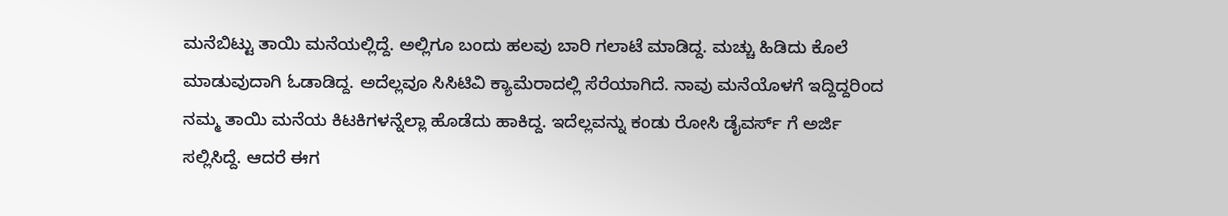ಮನೆಬಿಟ್ಟು ತಾಯಿ ಮನೆಯಲ್ಲಿದ್ದೆ. ಅಲ್ಲಿಗೂ ಬಂದು ಹಲವು ಬಾರಿ ಗಲಾಟೆ ಮಾಡಿದ್ದ. ಮಚ್ಚು ಹಿಡಿದು ಕೊಲೆ ಮಾಡುವುದಾಗಿ ಓಡಾಡಿದ್ದ. ಅದೆಲ್ಲವೂ ಸಿಸಿಟಿವಿ ಕ್ಯಾಮೆರಾದಲ್ಲಿ ಸೆರೆಯಾಗಿದೆ. ನಾವು ಮನೆಯೊಳಗೆ ಇದ್ದಿದ್ದರಿಂದ ನಮ್ಮ ತಾಯಿ ಮನೆಯ ಕಿಟಕಿಗಳನ್ನೆಲ್ಲಾ ಹೊಡೆದು ಹಾಕಿದ್ದ. ಇದೆಲ್ಲವನ್ನು ಕಂಡು ರೋಸಿ ಡೈವರ್ಸ್ ಗೆ ಅರ್ಜಿ ಸಲ್ಲಿಸಿದ್ದೆ. ಆದರೆ ಈಗ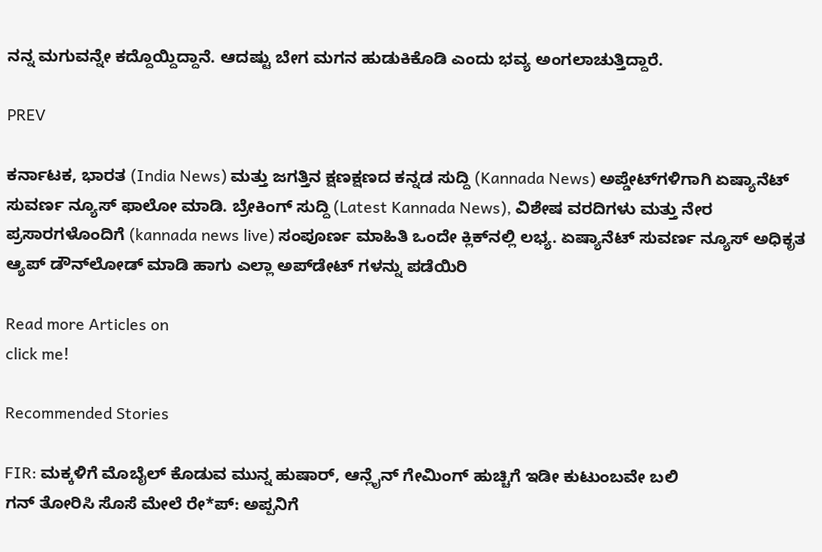ನನ್ನ ಮಗುವನ್ನೇ ಕದ್ದೊಯ್ದಿದ್ದಾನೆ. ಆದಷ್ಟು ಬೇಗ ಮಗನ ಹುಡುಕಿಕೊಡಿ ಎಂದು ಭವ್ಯ ಅಂಗಲಾಚುತ್ತಿದ್ದಾರೆ.

PREV

ಕರ್ನಾಟಕ, ಭಾರತ (India News) ಮತ್ತು ಜಗತ್ತಿನ ಕ್ಷಣಕ್ಷಣದ ಕನ್ನಡ ಸುದ್ದಿ (Kannada News) ಅಪ್ಡೇಟ್‌ಗಳಿಗಾಗಿ ಏಷ್ಯಾನೆಟ್ ಸುವರ್ಣ ನ್ಯೂಸ್‌ ಫಾಲೋ ಮಾಡಿ. ಬ್ರೇಕಿಂಗ್ ಸುದ್ದಿ (Latest Kannada News), ವಿಶೇಷ ವರದಿಗಳು ಮತ್ತು ನೇರ ಪ್ರಸಾರಗಳೊಂದಿಗೆ (kannada news live) ಸಂಪೂರ್ಣ ಮಾಹಿತಿ ಒಂದೇ ಕ್ಲಿಕ್‌ನಲ್ಲಿ ಲಭ್ಯ. ಏಷ್ಯಾನೆಟ್ ಸುವರ್ಣ ನ್ಯೂಸ್ ಅಧಿಕೃತ ಆ್ಯಪ್ ಡೌನ್‌ಲೋಡ್ ಮಾಡಿ ಹಾಗು ಎಲ್ಲಾ ಅಪ್‌ಡೇಟ್ ಗಳನ್ನು ಪಡೆಯಿರಿ

Read more Articles on
click me!

Recommended Stories

FIR: ಮಕ್ಕಳಿಗೆ ಮೊಬೈಲ್ ಕೊಡುವ ಮುನ್ನ ಹುಷಾರ್, ಆನ್ಲೈನ್ ಗೇಮಿಂಗ್ ಹುಚ್ಚಿಗೆ ಇಡೀ ಕುಟುಂಬವೇ ಬಲಿ
ಗನ್ ತೋರಿಸಿ ಸೊಸೆ ಮೇಲೆ ರೇ*ಪ್: ಅಪ್ಪನಿಗೆ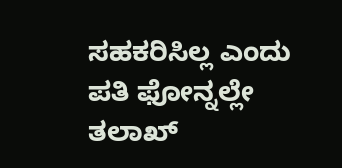ಸಹಕರಿಸಿಲ್ಲ ಎಂದು ಪತಿ ಫೋನ್ನಲ್ಲೇ ತಲಾಖ್